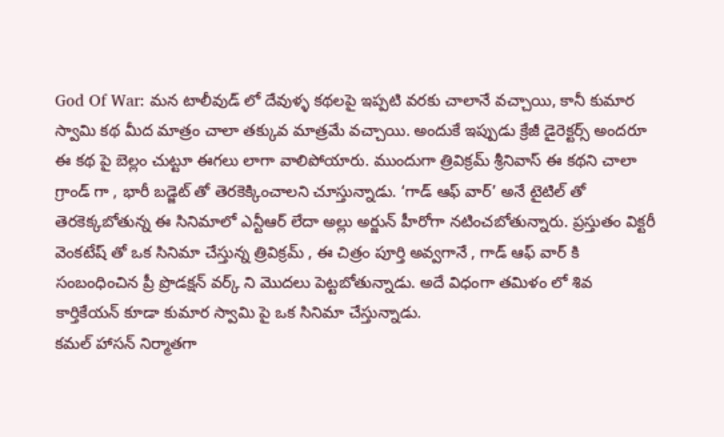God Of War: మన టాలీవుడ్ లో దేవుళ్ళ కథలపై ఇప్పటి వరకు చాలానే వచ్చాయి, కానీ కుమార స్వామి కథ మీద మాత్రం చాలా తక్కువ మాత్రమే వచ్చాయి. అందుకే ఇప్పుడు క్రేజీ డైరెక్టర్స్ అందరూ ఈ కథ పై బెల్లం చుట్టూ ఈగలు లాగా వాలిపోయారు. ముందుగా త్రివిక్రమ్ శ్రీనివాస్ ఈ కథని చాలా గ్రాండ్ గా , భారీ బడ్జెట్ తో తెరకెక్కించాలని చూస్తున్నాడు. ‘గాడ్ ఆఫ్ వార్’ అనే టైటిల్ తో తెరకెక్కబోతున్న ఈ సినిమాలో ఎన్టీఆర్ లేదా అల్లు అర్జున్ హీరోగా నటించబోతున్నారు. ప్రస్తుతం విక్టరీ వెంకటేష్ తో ఒక సినిమా చేస్తున్న త్రివిక్రమ్ , ఈ చిత్రం పూర్తి అవ్వగానే , గాడ్ ఆఫ్ వార్ కి సంబంధించిన ప్రీ ప్రొడక్షన్ వర్క్ ని మొదలు పెట్టబోతున్నాడు. అదే విధంగా తమిళం లో శివ కార్తికేయన్ కూడా కుమార స్వామి పై ఒక సినిమా చేస్తున్నాడు.
కమల్ హాసన్ నిర్మాతగా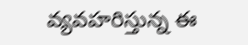వ్యవహరిస్తున్న ఈ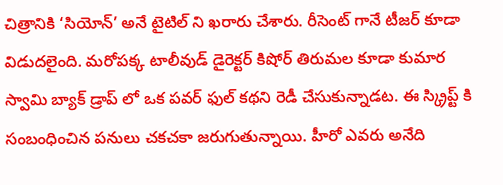చిత్రానికి ‘సియోన్’ అనే టైటిల్ ని ఖరారు చేశారు. రీసెంట్ గానే టీజర్ కూడా విడుదలైంది. మరోపక్క టాలీవుడ్ డైరెక్టర్ కిషోర్ తిరుమల కూడా కుమార స్వామి బ్యాక్ డ్రాప్ లో ఒక పవర్ ఫుల్ కథని రెడీ చేసుకున్నాడట. ఈ స్క్రిప్ట్ కి సంబంధించిన పనులు చకచకా జరుగుతున్నాయి. హీరో ఎవరు అనేది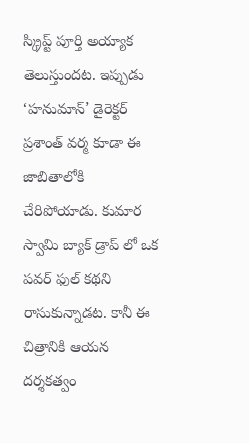స్క్రిప్ట్ పూర్తి అయ్యాక తెలుస్తుందట. ఇప్పుడు ‘హనుమాన్’ డైరెక్టర్ ప్రశాంత్ వర్మ కూడా ఈ జాబితాలోకి చేరిపోయాడు. కుమార స్వామి బ్యాక్ డ్రాప్ లో ఒక పవర్ ఫుల్ కథని రాసుకున్నాడట. కానీ ఈ చిత్రానికి ఆయన దర్శకత్వం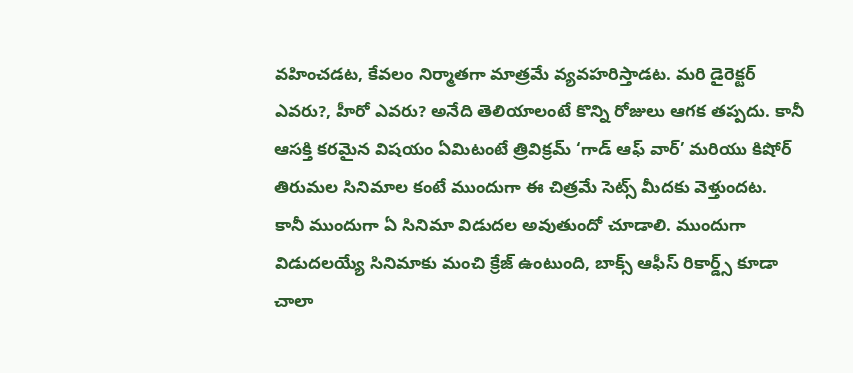వహించడట, కేవలం నిర్మాతగా మాత్రమే వ్యవహరిస్తాడట. మరి డైరెక్టర్ ఎవరు?, హీరో ఎవరు? అనేది తెలియాలంటే కొన్ని రోజులు ఆగక తప్పదు. కానీ ఆసక్తి కరమైన విషయం ఏమిటంటే త్రివిక్రమ్ ‘గాడ్ ఆఫ్ వార్’ మరియు కిషోర్ తిరుమల సినిమాల కంటే ముందుగా ఈ చిత్రమే సెట్స్ మీదకు వెళ్తుందట.
కానీ ముందుగా ఏ సినిమా విడుదల అవుతుందో చూడాలి. ముందుగా విడుదలయ్యే సినిమాకు మంచి క్రేజ్ ఉంటుంది, బాక్స్ ఆఫీస్ రికార్డ్స్ కూడా చాలా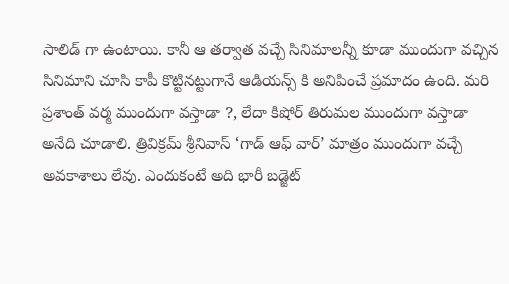సాలిడ్ గా ఉంటాయి. కానీ ఆ తర్వాత వచ్చే సినిమాలన్నీ కూడా ముందుగా వచ్చిన సినిమాని చూసి కాపీ కొట్టినట్టుగానే ఆడియన్స్ కి అనిపించే ప్రమాదం ఉంది. మరి ప్రశాంత్ వర్మ ముందుగా వస్తాడా ?, లేదా కిషోర్ తిరుమల ముందుగా వస్తాడా అనేది చూడాలి. త్రివిక్రమ్ శ్రీనివాస్ ‘గాడ్ ఆఫ్ వార్’ మాత్రం ముందుగా వచ్చే అవకాశాలు లేవు. ఎందుకంటే అది భారీ బడ్జెట్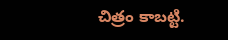చిత్రం కాబట్టి.